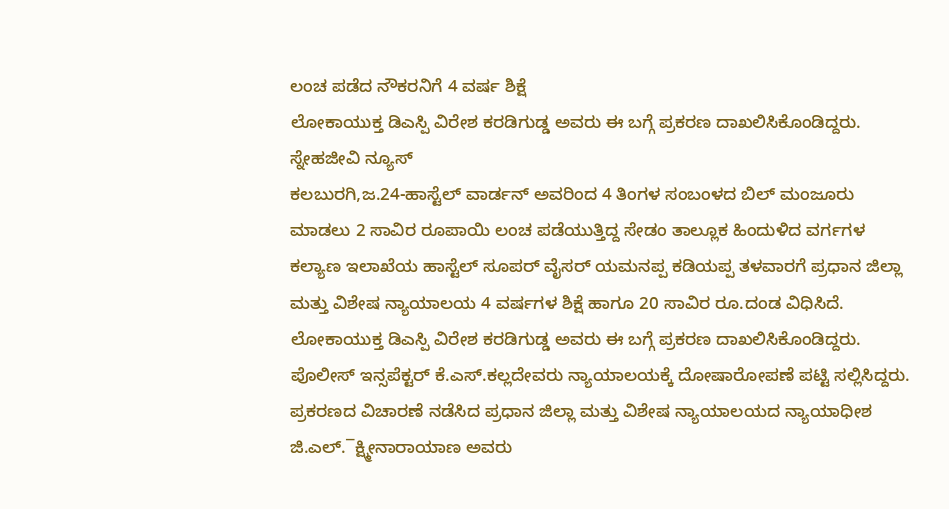ಲಂಚ ಪಡೆದ ನೌಕರನಿಗೆ 4 ವರ್ಷ ಶಿಕ್ಷೆ
ಲೋಕಾಯುಕ್ತ ಡಿಎಸ್ಪಿ ವಿರೇಶ ಕರಡಿಗುಡ್ಡ ಅವರು ಈ ಬಗ್ಗೆ ಪ್ರಕರಣ ದಾಖಲಿಸಿಕೊಂಡಿದ್ದರು.
ಸ್ನೇಹಜೀವಿ ನ್ಯೂಸ್
ಕಲಬುರಗಿ,ಜ.24-ಹಾಸ್ಟೆಲ್ ವಾರ್ಡನ್ ಅವರಿಂದ 4 ತಿಂಗಳ ಸಂಬಂಳದ ಬಿಲ್ ಮಂಜೂರು ಮಾಡಲು 2 ಸಾವಿರ ರೂಪಾಯಿ ಲಂಚ ಪಡೆಯುತ್ತಿದ್ದ ಸೇಡಂ ತಾಲ್ಲೂಕ ಹಿಂದುಳಿದ ವರ್ಗಗಳ ಕಲ್ಯಾಣ ಇಲಾಖೆಯ ಹಾಸ್ಟೆಲ್ ಸೂಪರ್ ವೈಸರ್ ಯಮನಪ್ಪ ಕಡಿಯಪ್ಪ ತಳವಾರಗೆ ಪ್ರಧಾನ ಜಿಲ್ಲಾ ಮತ್ತು ವಿಶೇಷ ನ್ಯಾಯಾಲಯ 4 ವರ್ಷಗಳ ಶಿಕ್ಷೆ ಹಾಗೂ 20 ಸಾವಿರ ರೂ.ದಂಡ ವಿಧಿಸಿದೆ.
ಲೋಕಾಯುಕ್ತ ಡಿಎಸ್ಪಿ ವಿರೇಶ ಕರಡಿಗುಡ್ಡ ಅವರು ಈ ಬಗ್ಗೆ ಪ್ರಕರಣ ದಾಖಲಿಸಿಕೊಂಡಿದ್ದರು. ಪೊಲೀಸ್ ಇನ್ಸಪೆಕ್ಟರ್ ಕೆ.ಎಸ್.ಕಲ್ಲದೇವರು ನ್ಯಾಯಾಲಯಕ್ಕೆ ದೋಷಾರೋಪಣೆ ಪಟ್ಟಿ ಸಲ್ಲಿಸಿದ್ದರು.
ಪ್ರಕರಣದ ವಿಚಾರಣೆ ನಡೆಸಿದ ಪ್ರಧಾನ ಜಿಲ್ಲಾ ಮತ್ತು ವಿಶೇಷ ನ್ಯಾಯಾಲಯದ ನ್ಯಾಯಾಧೀಶ ಜಿ.ಎಲ್.¯ಕ್ಷ್ಮೀನಾರಾಯಾಣ ಅವರು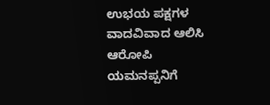ಉಭಯ ಪಕ್ಷಗಳ ವಾದವಿವಾದ ಆಲಿಸಿ ಆರೋಪಿ ಯಮನಪ್ಪನಿಗೆ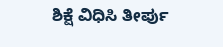ಶಿಕ್ಷೆ ವಿಧಿಸಿ ತೀರ್ಪು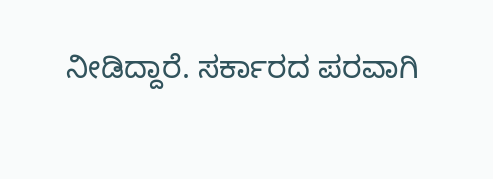ನೀಡಿದ್ದಾರೆ. ಸರ್ಕಾರದ ಪರವಾಗಿ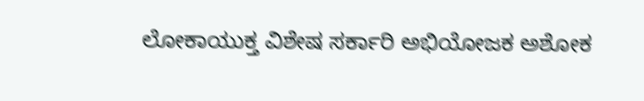ಲೋಕಾಯುಕ್ತ ವಿಶೇಷ ಸರ್ಕಾರಿ ಅಭಿಯೋಜಕ ಅಶೋಕ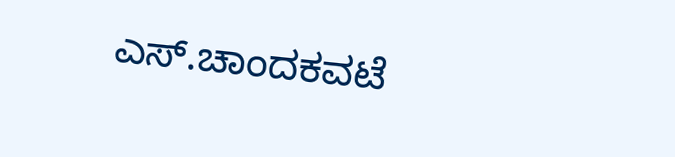ಎಸ್.ಚಾಂದಕವಟೆ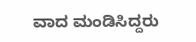ವಾದ ಮಂಡಿಸಿದ್ದರು